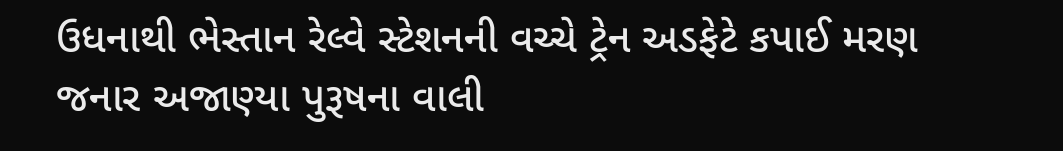ઉધનાથી ભેસ્તાન રેલ્વે સ્ટેશનની વચ્ચે ટ્રેન અડફેટે કપાઈ મરણ જનાર અજાણ્યા પુરૂષના વાલી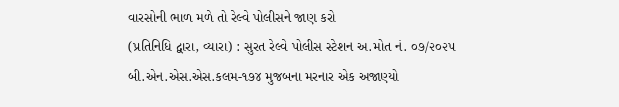વારસોની ભાળ મળે તો રેલ્વે પોલીસને જાણ કરો
(પ્રતિનિધિ દ્વારા, વ્યારા) : સુરત રેલ્વે પોલીસ સ્ટેશન અ.મોત નં. ૦૭/૨૦૨૫ બી.એન.એસ.એસ.કલમ-૧૭૪ મુજબના મરનાર એક અજાણ્યો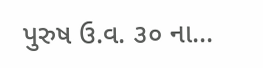પુરુષ ઉ.વ. ૩૦ ના...